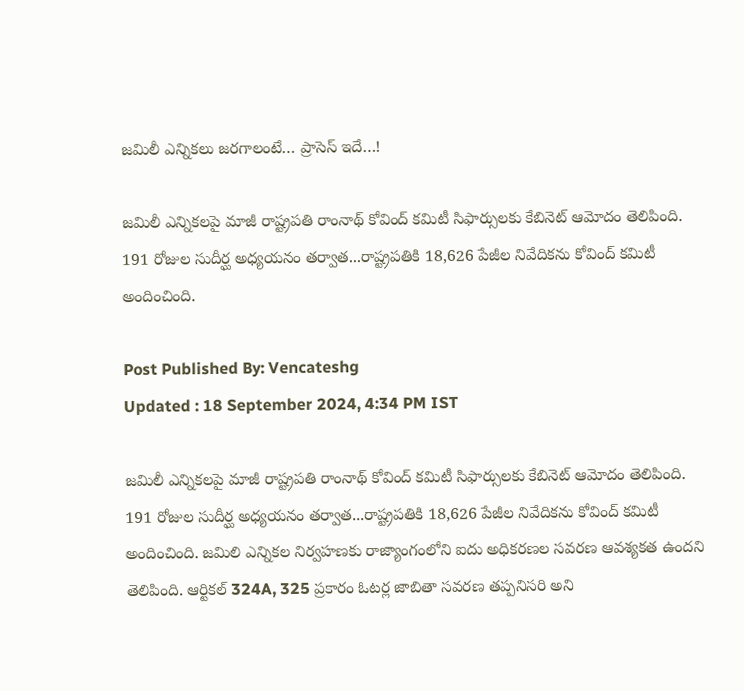జమిలీ ఎన్నికలు జరగాలంటే… ప్రాసెస్ ఇదే…!

జమిలీ ఎన్నికలపై మాజీ రాష్ట్రపతి రాంనాథ్ కోవింద్ కమిటీ సిఫార్సులకు కేబినెట్ ఆమోదం తెలిపింది. 191 రోజుల సుదీర్ఘ అధ్యయనం తర్వాత...రాష్ట్రపతికి 18,626 పేజీల నివేదికను కోవింద్ కమిటీ అందించింది.

Post Published By: Vencateshg
Updated : 18 September 2024, 4:34 PM IST

జమిలీ ఎన్నికలపై మాజీ రాష్ట్రపతి రాంనాథ్ కోవింద్ కమిటీ సిఫార్సులకు కేబినెట్ ఆమోదం తెలిపింది. 191 రోజుల సుదీర్ఘ అధ్యయనం తర్వాత...రాష్ట్రపతికి 18,626 పేజీల నివేదికను కోవింద్ కమిటీ అందించింది. జమిలి ఎన్నికల నిర్వహణకు రాజ్యాంగంలోని ఐదు అధికరణల సవరణ ఆవశ్యకత ఉందని తెలిపింది. ఆర్టికల్ 324A, 325 ప్రకారం ఓటర్ల జాబితా సవరణ తప్పనిసరి అని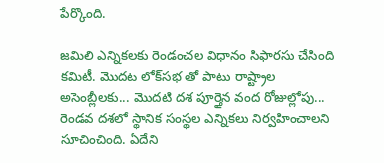పేర్కొంది.

జమిలి ఎన్నికలకు రెండంచల విధానం సిఫారసు చేసింది కమిటీ. మొదట లోక్‌సభ తో పాటు రాష్ట్రాల అసెంబ్లీలకు... మొదటి దశ పూర్తైన వంద రోజుల్లోపు... రెండవ దశలో స్థానిక సంస్థల ఎన్నికలు నిర్వహించాలని సూచించింది. ఏదేని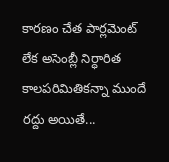కారణం చేత పార్లమెంట్ లేక అసెంబ్లీ నిర్ధారిత కాలపరిమితికన్నా ముందే రద్దు అయితే...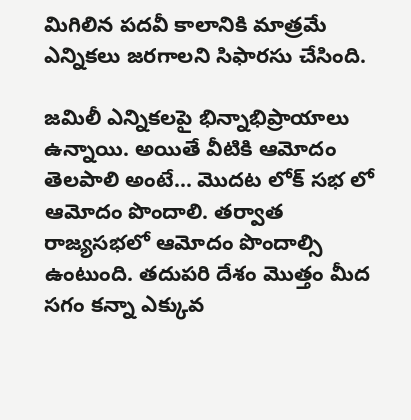మిగిలిన పదవీ కాలానికి మాత్రమే ఎన్నికలు జరగాలని సిఫారసు చేసింది.

జమిలీ ఎన్నికలపై భిన్నాభిప్రాయాలు ఉన్నాయి. అయితే వీటికి ఆమోదం తెలపాలి అంటే... మొదట లోక్ సభ లో ఆమోదం పొందాలి. తర్వాత రాజ్యసభలో ఆమోదం పొందాల్సి ఉంటుంది. తదుపరి దేశం మొత్తం మీద సగం కన్నా ఎక్కువ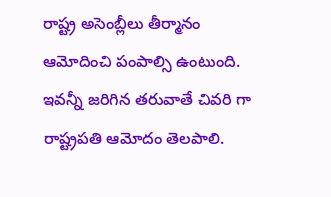రాష్ట్ర అసెంబ్లీలు తీర్మానం ఆమోదించి పంపాల్సి ఉంటుంది. ఇవన్నీ జరిగిన తరువాతే చివరి గా రాష్ట్రపతి ఆమోదం తెలపాలి.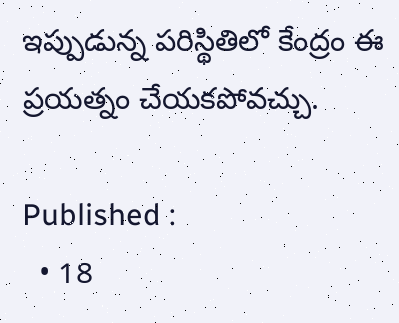ఇప్పుడున్న పరిస్థితిలో కేంద్రం ఈ ప్రయత్నం చేయకపోవచ్చు.

Published :
  • 18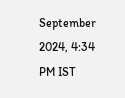September 2024, 4:34 PM IST